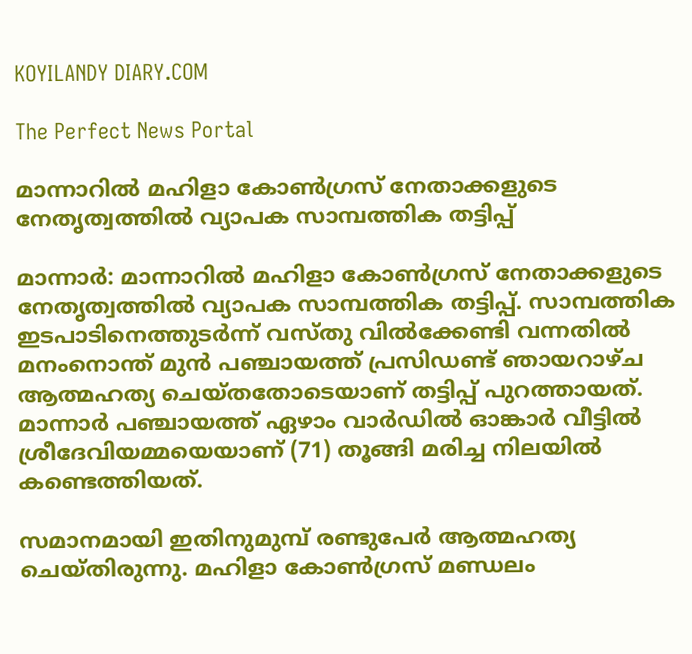KOYILANDY DIARY.COM

The Perfect News Portal

മാന്നാറില്‍ മഹിളാ കോണ്‍ഗ്രസ് നേതാക്കളുടെ നേതൃത്വത്തില്‍ വ്യാപക സാമ്പത്തിക തട്ടിപ്പ്

മാന്നാര്‍: മാന്നാറില്‍ മഹിളാ കോണ്‍ഗ്രസ് നേതാക്കളുടെ നേതൃത്വത്തില്‍ വ്യാപക സാമ്പത്തിക തട്ടിപ്പ്. സാമ്പത്തിക ഇടപാടിനെത്തുടര്‍ന്ന് വസ്തു വില്‍ക്കേണ്ടി വന്നതില്‍ മനംനൊന്ത് മുന്‍ പഞ്ചായത്ത് പ്രസിഡണ്ട് ഞായറാഴ്ച ആത്മഹത്യ ചെയ്തതോടെയാണ് തട്ടിപ്പ് പുറത്തായത്. മാന്നാര്‍ പഞ്ചായത്ത് ഏഴാം വാര്‍ഡില്‍ ഓങ്കാര്‍ വീട്ടില്‍ ശ്രീദേവിയമ്മയെയാണ് (71) തൂങ്ങി മരിച്ച നിലയില്‍ കണ്ടെത്തിയത്.

സമാനമായി ഇതിനുമുമ്പ് രണ്ടുപേര്‍ ആത്മഹത്യ ചെയ്തിരുന്നു. മഹിളാ കോണ്‍ഗ്രസ് മണ്ഡലം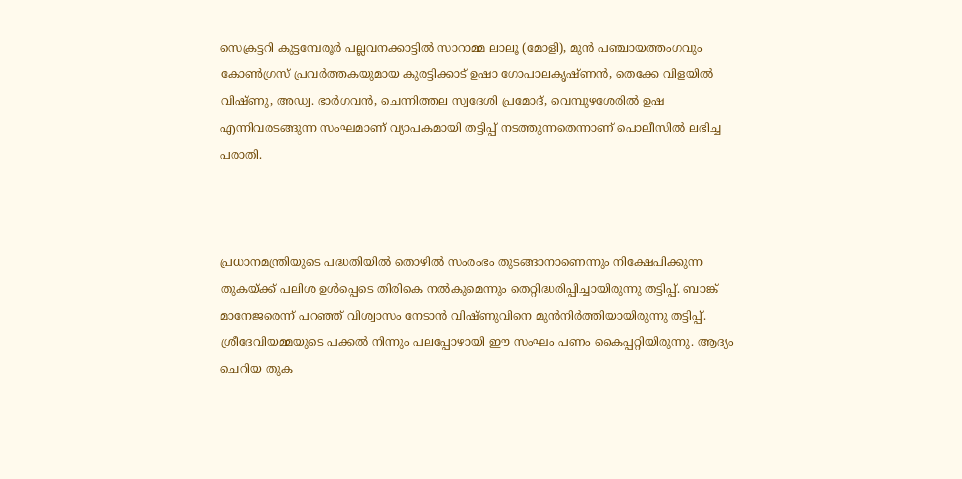സെക്രട്ടറി കുട്ടമ്പേരൂര്‍ പല്ലവനക്കാട്ടില്‍ സാറാമ്മ ലാലൂ (മോളി), മുന്‍ പഞ്ചായത്തംഗവും കോണ്‍ഗ്രസ് പ്രവര്‍ത്തകയുമായ കുരട്ടിക്കാട് ഉഷാ ഗോപാലകൃഷ്ണന്‍, തെക്കേ വിളയില്‍ വിഷ്ണു, അഡ്വ. ഭാര്‍ഗവന്‍, ചെന്നിത്തല സ്വദേശി പ്രമോദ്, വെമ്പുഴശേരില്‍ ഉഷ എന്നിവരടങ്ങുന്ന സംഘമാണ് വ്യാപകമായി തട്ടിപ്പ് നടത്തുന്നതെന്നാണ് പൊലീസില്‍ ലഭിച്ച പരാതി.



പ്രധാനമന്ത്രിയുടെ പദ്ധതിയില്‍ തൊഴില്‍ സംരംഭം തുടങ്ങാനാണെന്നും നിക്ഷേപിക്കുന്ന തുകയ്ക്ക് പലിശ ഉള്‍പ്പെടെ തിരികെ നല്‍കുമെന്നും തെറ്റിദ്ധരിപ്പിച്ചായിരുന്നു തട്ടിപ്പ്. ബാങ്ക് മാനേജരെന്ന് പറഞ്ഞ് വിശ്വാസം നേടാന്‍ വിഷ്ണുവിനെ മുന്‍നിര്‍ത്തിയായിരുന്നു തട്ടിപ്പ്. ശ്രീദേവിയമ്മയുടെ പക്കല്‍ നിന്നും പലപ്പോഴായി ഈ സംഘം പണം കൈപ്പറ്റിയിരുന്നു. ആദ്യം ചെറിയ തുക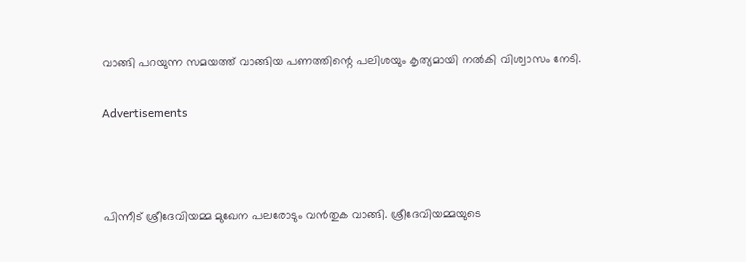വാങ്ങി പറയുന്ന സമയത്ത് വാങ്ങിയ പണത്തിന്റെ പലിശയും കൃത്യമായി നല്‍കി വിശ്വാസം നേടി.

Advertisements



പിന്നീട് ശ്രീദേവിയമ്മ മുഖേന പലരോടും വന്‍തുക വാങ്ങി. ശ്രീദേവിയമ്മയുടെ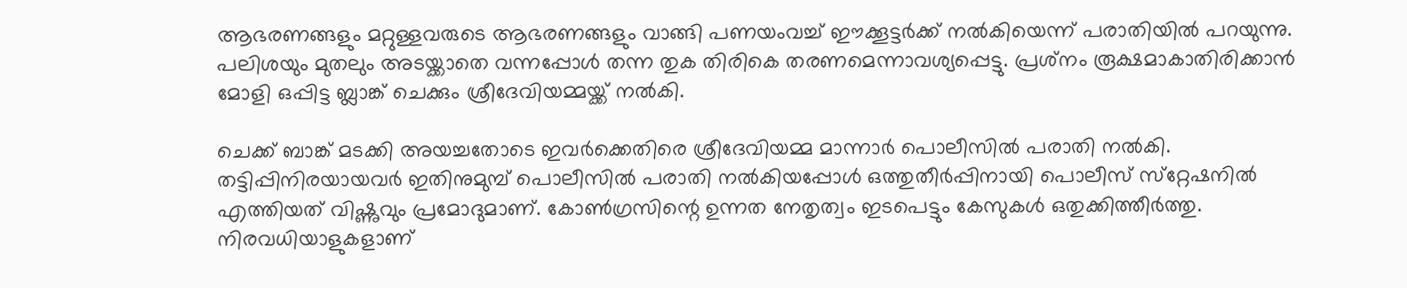ആഭരണങ്ങളും മറ്റുള്ളവരുടെ ആഭരണങ്ങളും വാങ്ങി പണയംവച്ച് ഈക്കൂട്ടര്‍ക്ക് നല്‍കിയെന്ന് പരാതിയില്‍ പറയുന്നു. പലിശയും മുതലും അടയ്ക്കാതെ വന്നപ്പോള്‍ തന്ന തുക തിരികെ തരണമെന്നാവശ്യപ്പെട്ടു. പ്രശ്‌നം രൂക്ഷമാകാതിരിക്കാന്‍ മോളി ഒപ്പിട്ട ബ്ലാങ്ക് ചെക്കും ശ്രീദേവിയമ്മയ്ക്ക് നല്‍കി.

ചെക്ക് ബാങ്ക് മടക്കി അയച്ചതോടെ ഇവര്‍ക്കെതിരെ ശ്രീദേവിയമ്മ മാന്നാര്‍ പൊലീസില്‍ പരാതി നല്‍കി. തട്ടിപ്പിനിരയായവര്‍ ഇതിനുമുമ്പ് പൊലീസില്‍ പരാതി നല്‍കിയപ്പോള്‍ ഒത്തുതീര്‍പ്പിനായി പൊലീസ് സ്‌റ്റേഷനില്‍ എത്തിയത് വിഷ്ണുവും പ്രമോദുമാണ്. കോണ്‍ഗ്രസിന്റെ ഉന്നത നേതൃത്വം ഇടപെട്ടും കേസുകള്‍ ഒതുക്കിത്തീര്‍ത്തു. നിരവധിയാളുകളാണ്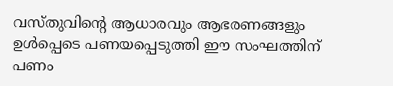വസ്തുവിന്റെ ആധാരവും ആഭരണങ്ങളും ഉള്‍പ്പെടെ പണയപ്പെടുത്തി ഈ സംഘത്തിന് പണം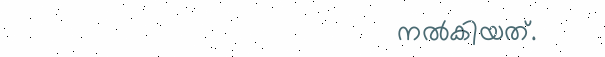നല്‍കിയത്.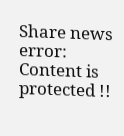Share news
error: Content is protected !!